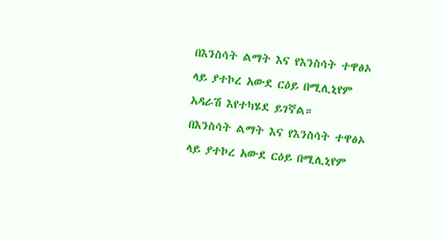በእንስሳት ልማት እና የእንስሳት ተዋፅኦ ላይ ያተኮረ አውደ ርዕይ በሚሊኒየም አዳራሽ እየተካሄደ ይገኛል።
በእንስሳት ልማት እና የእንስሳት ተዋፅኦ ላይ ያተኮረ አውደ ርዕይ በሚሊኒየም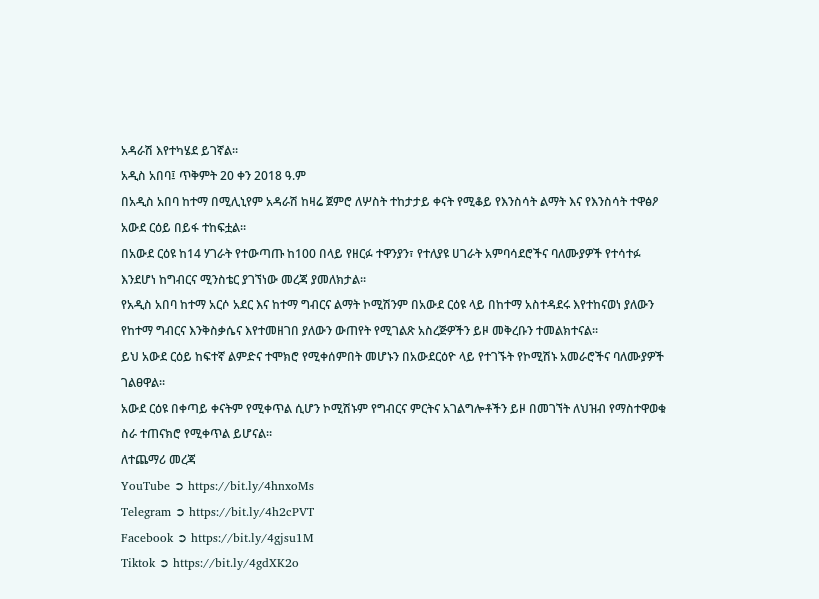አዳራሽ እየተካሄደ ይገኛል።
አዲስ አበባ፤ ጥቅምት 20 ቀን 2018 ዓ.ም
በአዲስ አበባ ከተማ በሚሊኒየም አዳራሽ ከዛሬ ጀምሮ ለሦስት ተከታታይ ቀናት የሚቆይ የእንስሳት ልማት እና የእንስሳት ተዋፅዖ አውደ ርዕይ በይፋ ተከፍቷል።
በአውደ ርዕዩ ከ14 ሃገራት የተውጣጡ ከ100 በላይ የዘርፉ ተዋንያን፣ የተለያዩ ሀገራት አምባሳደሮችና ባለሙያዎች የተሳተፉ እንደሆነ ከግብርና ሚንስቴር ያገኘነው መረጃ ያመለክታል፡፡
የአዲስ አበባ ከተማ አርሶ አደር እና ከተማ ግብርና ልማት ኮሚሽንም በአውደ ርዕዩ ላይ በከተማ አስተዳደሩ እየተከናወነ ያለውን የከተማ ግብርና እንቅስቃሴና እየተመዘገበ ያለውን ውጠየት የሚገልጽ አስረጅዎችን ይዞ መቅረቡን ተመልክተናል፡፡
ይህ አውደ ርዕይ ከፍተኛ ልምድና ተሞክሮ የሚቀሰምበት መሆኑን በአውደርዕዮ ላይ የተገኙት የኮሚሽኑ አመራሮችና ባለሙያዎች ገልፀዋል፡፡
አውደ ርዕዩ በቀጣይ ቀናትም የሚቀጥል ሲሆን ኮሚሽኑም የግብርና ምርትና አገልግሎቶችን ይዞ በመገኘት ለህዝብ የማስተዋወቁ ስራ ተጠናክሮ የሚቀጥል ይሆናል።
ለተጨማሪ መረጃ
YouTube ➲ https://bit.ly/4hnxoMs
Telegram ➲ https://bit.ly/4h2cPVT
Facebook ➲ https://bit.ly/4gjsu1M
Tiktok ➲ https://bit.ly/4gdXK2o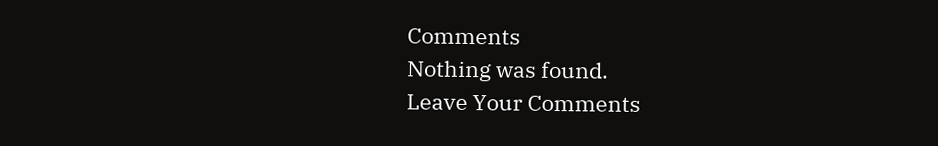Comments
Nothing was found.
Leave Your Comments